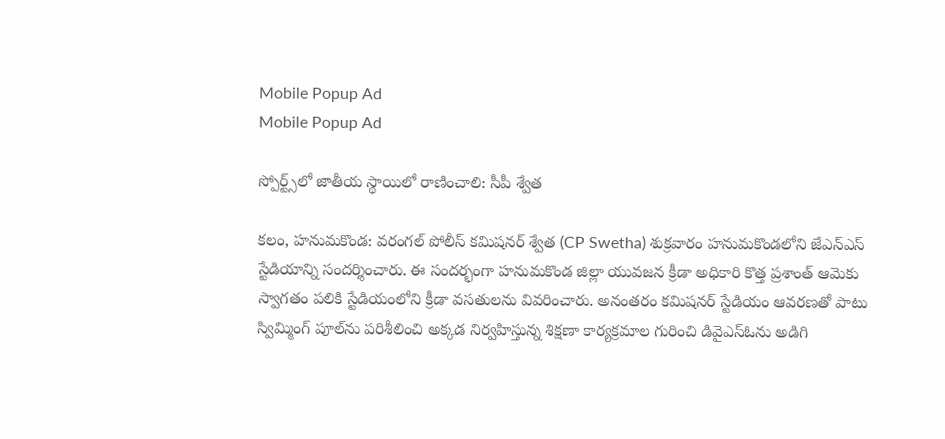Mobile Popup Ad
Mobile Popup Ad

స్పోర్ట్స్‌లో జాతీయ స్థాయిలో రాణించాలి: సీపీ శ్వేత

కలం, హనుమకొండ: వరంగల్ పోలీస్ కమిషనర్ శ్వేత (CP Swetha) శుక్రవారం హనుమకొండలోని జేఎన్ఎస్ స్టేడియాన్ని సందర్శించారు. ఈ సందర్భంగా హనుమకొండ జిల్లా యువజన క్రీడా అధికారి కొత్త ప్రశాంత్ ఆమెకు స్వాగతం పలికి స్టేడియంలోని క్రీడా వసతులను వివరించారు. అనంతరం కమిషనర్ స్టేడియం ఆవరణతో పాటు స్విమ్మింగ్ పూల్‌ను పరిశీలించి అక్కడ నిర్వహిస్తున్న శిక్షణా కార్యక్రమాల గురించి డివైఎస్ఓను అడిగి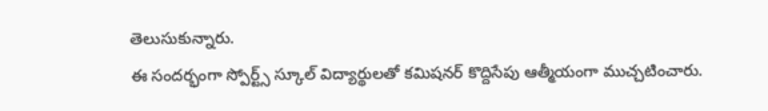తెలుసుకున్నారు.
ఈ సందర్భంగా స్పోర్ట్స్ స్కూల్ విద్యార్థులతో కమిషనర్ కొద్దిసేపు ఆత్మీయంగా ముచ్చటించారు.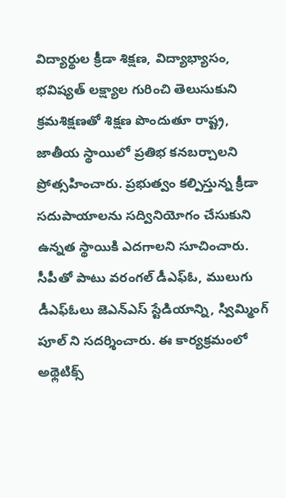విద్యార్థుల‌ క్రీడా శిక్షణ, విద్యాభ్యాసం, భవిష్యత్ లక్ష్యాల గురించి తెలుసుకుని క్రమశిక్షణతో శిక్షణ పొందుతూ రాష్ట్ర, జాతీయ స్థాయిలో ప్రతిభ కనబర్చాలని ప్రోత్సహించారు. ప్రభుత్వం కల్పిస్తున్న క్రీడా సదుపాయాలను సద్వినియోగం చేసుకుని ఉన్నత స్థాయికి ఎదగాలని సూచించారు. సీపీతో పాటు వరంగల్ డీఎఫ్ఓ, ములుగు డీఎఫ్ఓలు జెఎన్ఎస్ స్టేడియాన్ని, స్విమ్మింగ్ పూల్ ని సదర్శించారు. ఈ కార్యక్రమంలో అథ్లెటిక్స్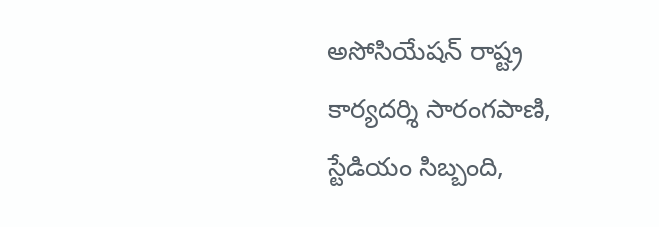అసోసియేషన్ రాష్ట్ర కార్యదర్శి సారంగపాణి, స్టేడియం సిబ్బంది,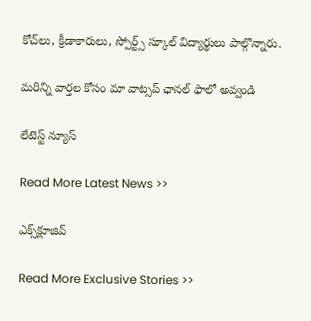కోచ్‌లు, క్రీడాకారులు, స్పోర్ట్స్ స్కూల్ విద్యార్థులు పాల్గొన్నారు.

మ‌రిన్ని వార్త‌ల కోసం మా వాట్స‌ప్ ఛాన‌ల్ ఫాలో అవ్వండి

లేటెస్ట్ న్యూస్‌

Read More Latest News >>

ఎక్స్‌క్లూజివ్‌

Read More Exclusive Stories >>